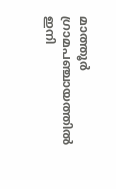മാത്തൂര്‍ ഗ്രാമപഞ്ചായത്തില്‍ ഇനി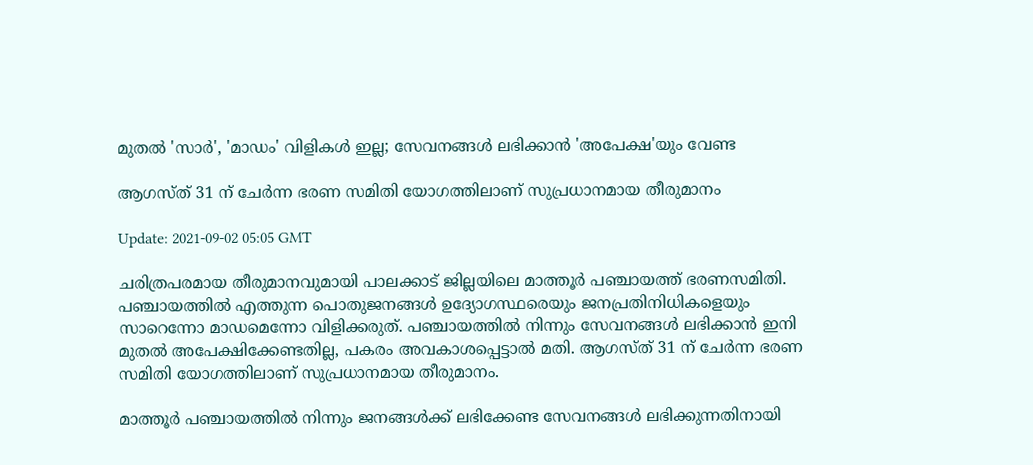മുതല്‍ 'സാര്‍', 'മാഡം' വിളികള്‍ ഇല്ല; സേവനങ്ങള്‍ ലഭിക്കാന്‍ 'അപേക്ഷ'യും വേണ്ട

ആഗസ്ത് 31 ന് ചേര്‍ന്ന ഭരണ സമിതി യോഗത്തിലാണ് സുപ്രധാനമായ തീരുമാനം

Update: 2021-09-02 05:05 GMT

ചരിത്രപരമായ തീരുമാനവുമായി പാലക്കാട് ജില്ലയിലെ മാത്തൂർ പഞ്ചായത്ത് ഭരണസമിതി. പഞ്ചായത്തിൽ എത്തുന്ന പൊതുജനങ്ങൾ ഉദ്യോഗസ്ഥരെയും ജനപ്രതിനിധികളെയും സാറെന്നോ മാഡമെന്നോ വിളിക്കരുത്. പഞ്ചായത്തിൽ നിന്നും സേവനങ്ങൾ ലഭിക്കാൻ ഇനി മുതൽ അപേക്ഷിക്കേണ്ടതില്ല, പകരം അവകാശപ്പെട്ടാൽ മതി. ആഗസ്ത് 31 ന് ചേര്‍ന്ന ഭരണ സമിതി യോഗത്തിലാണ് സുപ്രധാനമായ തീരുമാനം.

മാത്തൂര്‍ പഞ്ചായത്തില്‍ നിന്നും ജനങ്ങള്‍ക്ക് ലഭിക്കേണ്ട സേവനങ്ങള്‍ ലഭിക്കുന്നതിനായി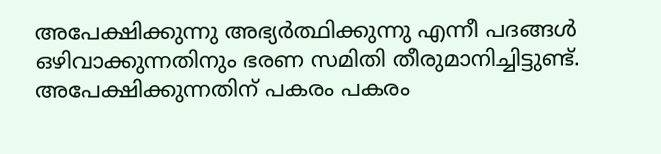അപേക്ഷിക്കുന്നു അഭ്യര്‍ത്ഥിക്കുന്നു എന്നീ പദങ്ങള്‍ ഒഴിവാക്കുന്നതിനും ഭരണ സമിതി തീരുമാനിച്ചിട്ടുണ്ട്. അപേക്ഷിക്കുന്നതിന് പകരം പകരം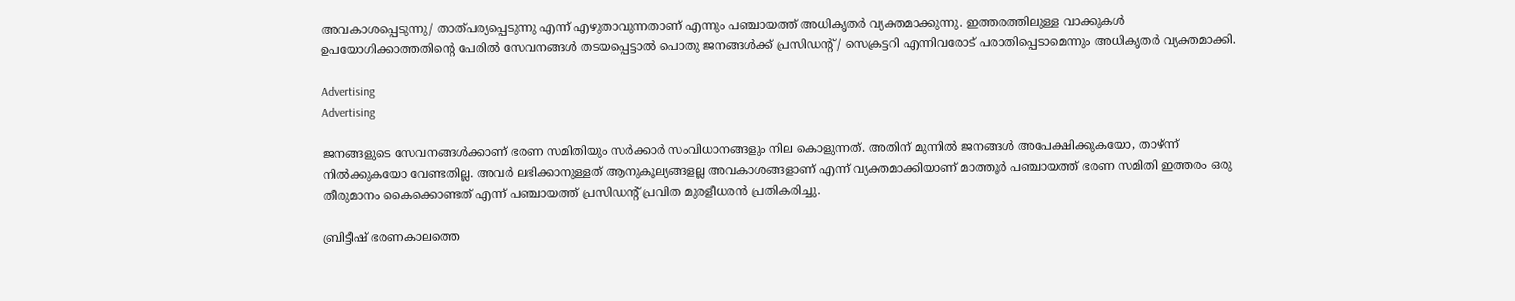അവകാശപ്പെടുന്നു/ താത്പര്യപ്പെടുന്നു എന്ന് എഴുതാവുന്നതാണ് എന്നും പഞ്ചായത്ത് അധികൃതര്‍ വ്യക്തമാക്കുന്നു. ഇത്തരത്തിലുള്ള വാക്കുകള്‍ ഉപയോഗിക്കാത്തതിന്‍റെ പേരില്‍ സേവനങ്ങള്‍ തടയപ്പെട്ടാല്‍ പൊതു ജനങ്ങള്‍ക്ക് പ്രസിഡന്‍റ് / സെക്രട്ടറി എന്നിവരോട് പരാതിപ്പെടാമെന്നും അധികൃതര്‍ വ്യക്തമാക്കി.

Advertising
Advertising

ജനങ്ങളുടെ സേവനങ്ങള്‍ക്കാണ് ഭരണ സമിതിയും സര്‍ക്കാര്‍ സംവിധാനങ്ങളും നില കൊളുന്നത്. അതിന് മുന്നില്‍ ജനങ്ങള്‍ അപേക്ഷിക്കുകയോ, താഴ്ന്ന് നില്‍ക്കുകയോ വേണ്ടതില്ല. അവര്‍ ലഭിക്കാനുള്ളത് ആനുകൂല്യങ്ങളല്ല അവകാശങ്ങളാണ് എന്ന് വ്യക്തമാക്കിയാണ് മാത്തൂര്‍ പഞ്ചായത്ത് ഭരണ സമിതി ഇത്തരം ഒരു തീരുമാനം കൈക്കൊണ്ടത് എന്ന് പഞ്ചായത്ത് പ്രസിഡന്‍റ് പ്രവിത മുരളീധരന്‍ പ്രതികരിച്ചു.

ബ്രിട്ടീഷ് ഭരണകാലത്തെ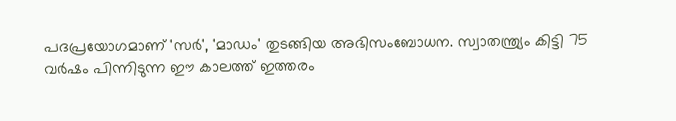പദപ്രയോഗമാണ് 'സര്‍', 'മാഡം' തുടങ്ങിയ അഭിസംബോധന. സ്വാതന്ത്ര്യം കിട്ടി 75 വര്‍ഷം പിന്നിടുന്ന ഈ കാലത്ത് ഇത്തരം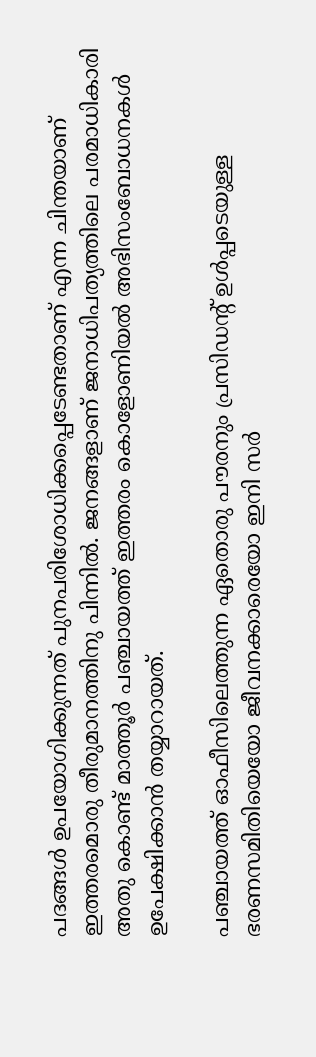പദങ്ങള്‍ ഉപയോഗിക്കുന്നത് പുനപരിശോധിക്കപ്പെടേണ്ടതാണ് എന്ന ചിന്തയാണ് ഇത്തരമൊരു തീരുമാനത്തിനു പിന്നില്‍. ജനങ്ങളാണ് ജനാധിപത്യത്തിലെ പരമാധികാരി അതു കൊണ്ട് മാത്തൂര്‍ പഞ്ചായത്ത് ഇത്തരം കൊളോണിയല്‍ അഭിസംബോധനകള്‍ ഉപേക്ഷിക്കാന്‍ തയ്യാറായത്.

പഞ്ചായത്ത് ഓഫീസിലെത്തുന്ന ഏതൊരു പൗരനും പ്രസിഡന്‍റ് ഉള്‍പ്പടെയുള്ള ഭരണസമിതിയെയോ ജീവനക്കാരെയോ ഇനി സര്‍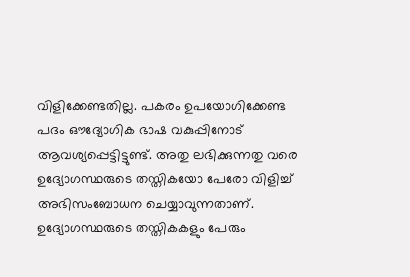വിളിക്കേണ്ടതില്ല. പകരം ഉപയോഗിക്കേണ്ട പദം ഔദ്യോഗിക ഭാഷ വകുപ്പിനോട് ആവശ്യപ്പെട്ടിട്ടുണ്ട്. അതു ലഭിക്കുന്നതു വരെ ഉദ്യോഗസ്ഥരുടെ തസ്തികയോ പേരോ വിളിച്ച് അഭിസംബോധന ചെയ്യാവുന്നതാണ്. ഉദ്യോഗസ്ഥരുടെ തസ്തികകളും പേരും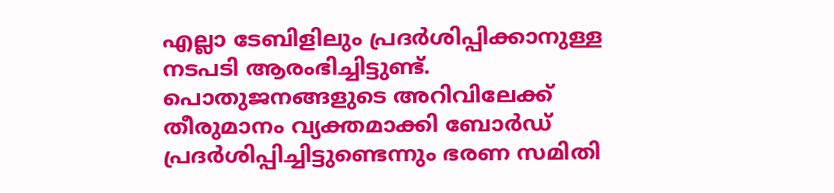എല്ലാ ടേബിളിലും പ്രദര്‍ശിപ്പിക്കാനുള്ള നടപടി ആരംഭിച്ചിട്ടുണ്ട്. പൊതുജനങ്ങളുടെ അറിവിലേക്ക് തീരുമാനം വ്യക്തമാക്കി ബോര്‍ഡ് പ്രദര്‍ശിപ്പിച്ചിട്ടുണ്ടെന്നും ഭരണ സമിതി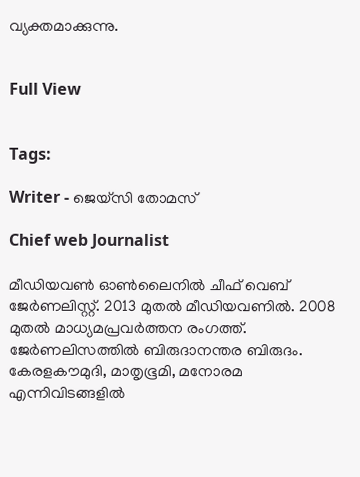വ്യക്തമാക്കുന്നു.


Full View


Tags:

Writer - ജെയ്സി തോമസ്

Chief web Journalist

മീഡിയവൺ ഓൺലൈനിൽ ചീഫ് വെബ് ജേർണലിസ്റ്റ്. 2013 മുതൽ മീഡിയവണിൽ. 2008 മുതൽ മാധ്യമപ്രവർത്തന രംഗത്ത്. ജേർണലിസത്തിൽ ബിരുദാനന്തര ബിരുദം. കേരളകൗമുദി, മാതൃഭൂമി, മനോരമ എന്നിവിടങ്ങളിൽ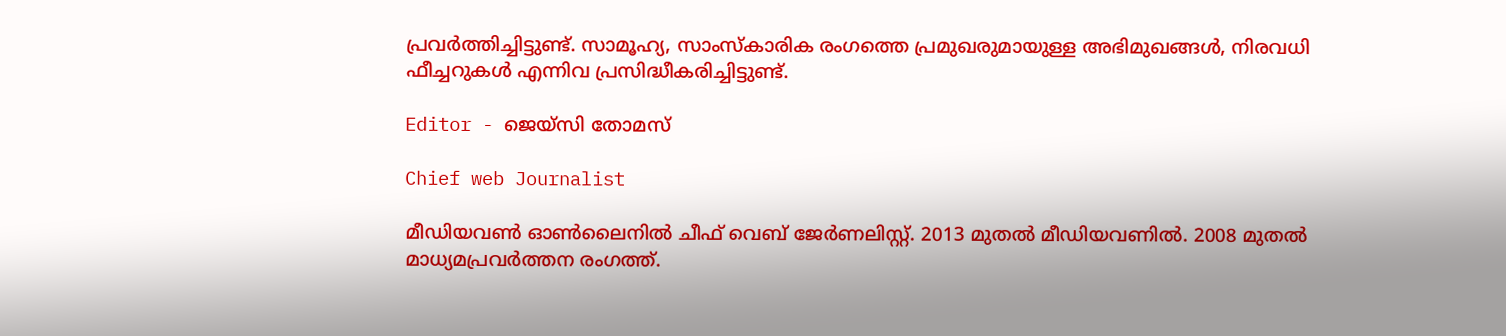പ്രവർത്തിച്ചിട്ടുണ്ട്. സാമൂഹ്യ, സാംസ്‌കാരിക രംഗത്തെ പ്രമുഖരുമായുള്ള അഭിമുഖങ്ങൾ, നിരവധി ഫീച്ചറുകൾ എന്നിവ പ്രസിദ്ധീകരിച്ചിട്ടുണ്ട്.

Editor - ജെയ്സി തോമസ്

Chief web Journalist

മീഡിയവൺ ഓൺലൈനിൽ ചീഫ് വെബ് ജേർണലിസ്റ്റ്. 2013 മുതൽ മീഡിയവണിൽ. 2008 മുതൽ മാധ്യമപ്രവർത്തന രംഗത്ത്.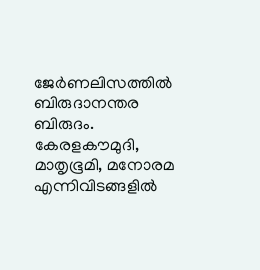ജേർണലിസത്തിൽ ബിരുദാനന്തര ബിരുദം. കേരളകൗമുദി, മാതൃഭൂമി, മനോരമ എന്നിവിടങ്ങളിൽ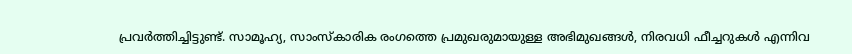പ്രവർത്തിച്ചിട്ടുണ്ട്. സാമൂഹ്യ, സാംസ്‌കാരിക രംഗത്തെ പ്രമുഖരുമായുള്ള അഭിമുഖങ്ങൾ, നിരവധി ഫീച്ചറുകൾ എന്നിവ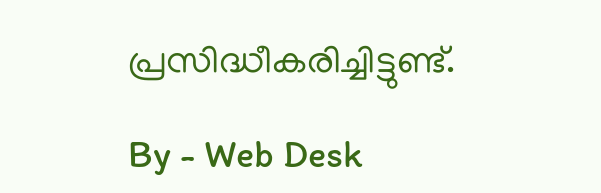പ്രസിദ്ധീകരിച്ചിട്ടുണ്ട്.

By - Web Desk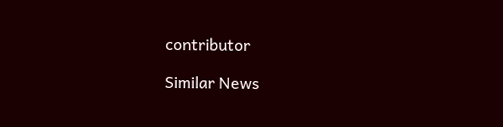contributor

Similar News